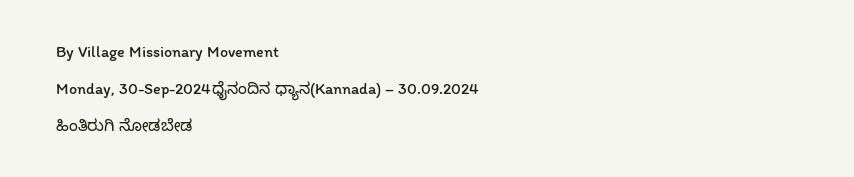By Village Missionary Movement
Monday, 30-Sep-2024ಧೈನಂದಿನ ಧ್ಯಾನ(Kannada) – 30.09.2024
ಹಿಂತಿರುಗಿ ನೋಡಬೇಡ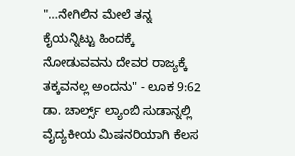"…ನೇಗಿಲಿನ ಮೇಲೆ ತನ್ನ ಕೈಯನ್ನಿಟ್ಟು ಹಿಂದಕ್ಕೆ ನೋಡುವವನು ದೇವರ ರಾಜ್ಯಕ್ಕೆ ತಕ್ಕವನಲ್ಲ ಅಂದನು" - ಲೂಕ 9:62
ಡಾ. ಚಾರ್ಲ್ಸ್ ಲ್ಯಾಂಬಿ ಸುಡಾನ್ನಲ್ಲಿ ವೈದ್ಯಕೀಯ ಮಿಷನರಿಯಾಗಿ ಕೆಲಸ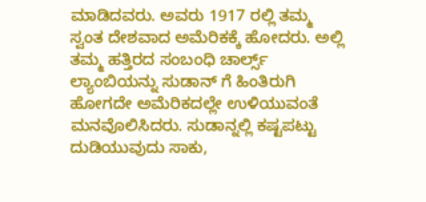ಮಾಡಿದವರು. ಅವರು 1917 ರಲ್ಲಿ ತಮ್ಮ ಸ್ವಂತ ದೇಶವಾದ ಅಮೆರಿಕಕ್ಕೆ ಹೋದರು. ಅಲ್ಲಿ ತಮ್ಮ ಹತ್ತಿರದ ಸಂಬಂಧಿ ಚಾರ್ಲ್ಸ್ ಲ್ಯಾಂಬಿಯನ್ನು ಸುಡಾನ್ ಗೆ ಹಿಂತಿರುಗಿ ಹೋಗದೇ ಅಮೆರಿಕದಲ್ಲೇ ಉಳಿಯುವಂತೆ ಮನವೊಲಿಸಿದರು. ಸುಡಾನ್ನಲ್ಲಿ ಕಷ್ಟಪಟ್ಟು ದುಡಿಯುವುದು ಸಾಕು,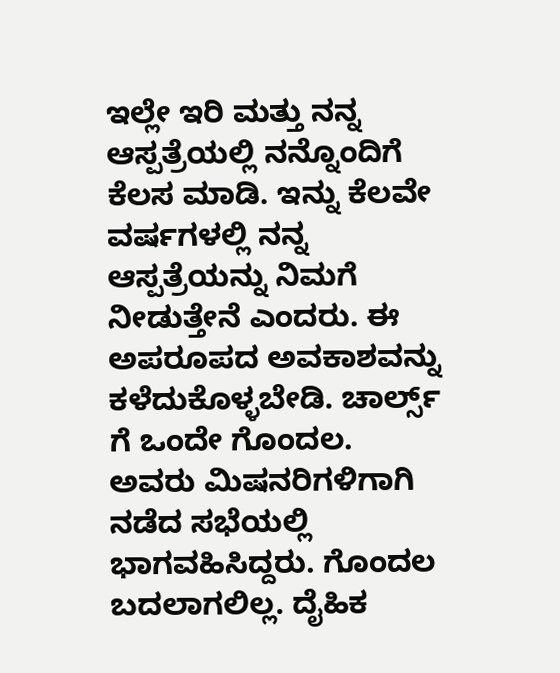ಇಲ್ಲೇ ಇರಿ ಮತ್ತು ನನ್ನ ಆಸ್ಪತ್ರೆಯಲ್ಲಿ ನನ್ನೊಂದಿಗೆ ಕೆಲಸ ಮಾಡಿ. ಇನ್ನು ಕೆಲವೇ ವರ್ಷಗಳಲ್ಲಿ ನನ್ನ ಆಸ್ಪತ್ರೆಯನ್ನು ನಿಮಗೆ ನೀಡುತ್ತೇನೆ ಎಂದರು. ಈ ಅಪರೂಪದ ಅವಕಾಶವನ್ನು ಕಳೆದುಕೊಳ್ಳಬೇಡಿ. ಚಾರ್ಲ್ಸ್ ಗೆ ಒಂದೇ ಗೊಂದಲ. ಅವರು ಮಿಷನರಿಗಳಿಗಾಗಿ ನಡೆದ ಸಭೆಯಲ್ಲಿ ಭಾಗವಹಿಸಿದ್ದರು. ಗೊಂದಲ ಬದಲಾಗಲಿಲ್ಲ. ದೈಹಿಕ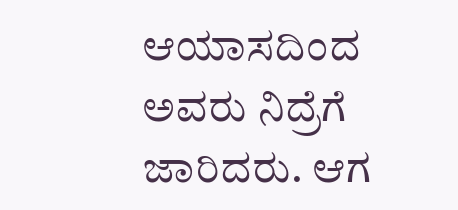ಆಯಾಸದಿಂದ ಅವರು ನಿದ್ರೆಗೆ ಜಾರಿದರು. ಆಗ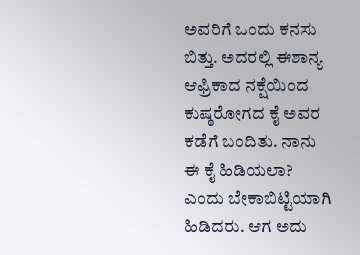ಅವರಿಗೆ ಒಂದು ಕನಸು ಬಿತ್ತು. ಅದರಲ್ಲಿ ಈಶಾನ್ಯ ಆಫ್ರಿಕಾದ ನಕ್ಷೆಯಿಂದ ಕುಷ್ಠರೋಗದ ಕೈ ಅವರ ಕಡೆಗೆ ಬಂದಿತು. ನಾನು ಈ ಕೈ ಹಿಡಿಯಲಾ? ಎಂದು ಬೇಕಾಬಿಟ್ಟಿಯಾಗಿ ಹಿಡಿದರು. ಆಗ ಅದು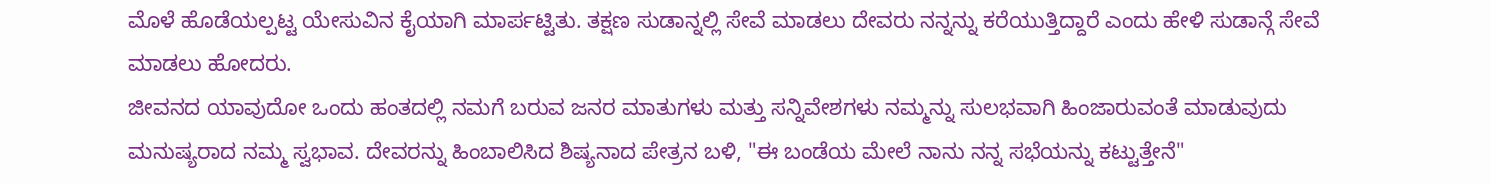ಮೊಳೆ ಹೊಡೆಯಲ್ಪಟ್ಟ ಯೇಸುವಿನ ಕೈಯಾಗಿ ಮಾರ್ಪಟ್ಟಿತು. ತಕ್ಷಣ ಸುಡಾನ್ನಲ್ಲಿ ಸೇವೆ ಮಾಡಲು ದೇವರು ನನ್ನನ್ನು ಕರೆಯುತ್ತಿದ್ದಾರೆ ಎಂದು ಹೇಳಿ ಸುಡಾನ್ಗೆ ಸೇವೆ ಮಾಡಲು ಹೋದರು.
ಜೀವನದ ಯಾವುದೋ ಒಂದು ಹಂತದಲ್ಲಿ ನಮಗೆ ಬರುವ ಜನರ ಮಾತುಗಳು ಮತ್ತು ಸನ್ನಿವೇಶಗಳು ನಮ್ಮನ್ನು ಸುಲಭವಾಗಿ ಹಿಂಜಾರುವಂತೆ ಮಾಡುವುದು ಮನುಷ್ಯರಾದ ನಮ್ಮ ಸ್ವಭಾವ. ದೇವರನ್ನು ಹಿಂಬಾಲಿಸಿದ ಶಿಷ್ಯನಾದ ಪೇತ್ರನ ಬಳಿ, "ಈ ಬಂಡೆಯ ಮೇಲೆ ನಾನು ನನ್ನ ಸಭೆಯನ್ನು ಕಟ್ಟುತ್ತೇನೆ"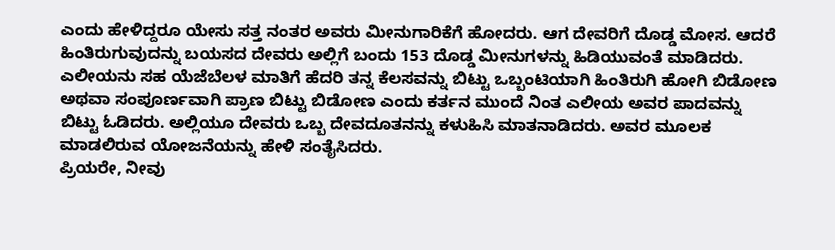ಎಂದು ಹೇಳಿದ್ದರೂ ಯೇಸು ಸತ್ತ ನಂತರ ಅವರು ಮೀನುಗಾರಿಕೆಗೆ ಹೋದರು. ಆಗ ದೇವರಿಗೆ ದೊಡ್ಡ ಮೋಸ. ಆದರೆ ಹಿಂತಿರುಗುವುದನ್ನು ಬಯಸದ ದೇವರು ಅಲ್ಲಿಗೆ ಬಂದು 153 ದೊಡ್ಡ ಮೀನುಗಳನ್ನು ಹಿಡಿಯುವಂತೆ ಮಾಡಿದರು. ಎಲೀಯನು ಸಹ ಯೆಜೆಬೆಲಳ ಮಾತಿಗೆ ಹೆದರಿ ತನ್ನ ಕೆಲಸವನ್ನು ಬಿಟ್ಟು ಒಬ್ಬಂಟಿಯಾಗಿ ಹಿಂತಿರುಗಿ ಹೋಗಿ ಬಿಡೋಣ ಅಥವಾ ಸಂಪೂರ್ಣವಾಗಿ ಪ್ರಾಣ ಬಿಟ್ಟು ಬಿಡೋಣ ಎಂದು ಕರ್ತನ ಮುಂದೆ ನಿಂತ ಎಲೀಯ ಅವರ ಪಾದವನ್ನು ಬಿಟ್ಟು ಓಡಿದರು. ಅಲ್ಲಿಯೂ ದೇವರು ಒಬ್ಬ ದೇವದೂತನನ್ನು ಕಳುಹಿಸಿ ಮಾತನಾಡಿದರು. ಅವರ ಮೂಲಕ ಮಾಡಲಿರುವ ಯೋಜನೆಯನ್ನು ಹೇಳಿ ಸಂತೈಸಿದರು.
ಪ್ರಿಯರೇ, ನೀವು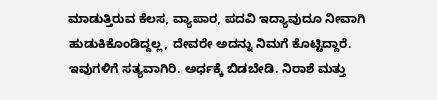ಮಾಡುತ್ತಿರುವ ಕೆಲಸ, ವ್ಯಾಪಾರ, ಪದವಿ ಇದ್ಯಾವುದೂ ನೀವಾಗಿ ಹುಡುಕಿಕೊಂಡಿದ್ದಲ್ಲ, ದೇವರೇ ಅದನ್ನು ನಿಮಗೆ ಕೊಟ್ಟಿದ್ದಾರೆ. ಇವುಗಳಿಗೆ ಸತ್ಯವಾಗಿರಿ. ಅರ್ಧಕ್ಕೆ ಬಿಡಬೇಡಿ. ನಿರಾಶೆ ಮತ್ತು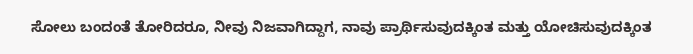ಸೋಲು ಬಂದಂತೆ ತೋರಿದರೂ, ನೀವು ನಿಜವಾಗಿದ್ದಾಗ, ನಾವು ಪ್ರಾರ್ಥಿಸುವುದಕ್ಕಿಂತ ಮತ್ತು ಯೋಚಿಸುವುದಕ್ಕಿಂತ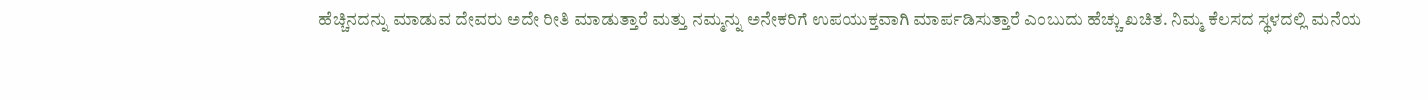ಹೆಚ್ಚಿನದನ್ನು ಮಾಡುವ ದೇವರು ಅದೇ ರೀತಿ ಮಾಡುತ್ತಾರೆ ಮತ್ತು ನಮ್ಮನ್ನು ಅನೇಕರಿಗೆ ಉಪಯುಕ್ತವಾಗಿ ಮಾರ್ಪಡಿಸುತ್ತಾರೆ ಎಂಬುದು ಹೆಚ್ಚು ಖಚಿತ. ನಿಮ್ಮ ಕೆಲಸದ ಸ್ಥಳದಲ್ಲಿ ಮನೆಯ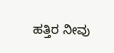ಹತ್ತಿರ ನೀವು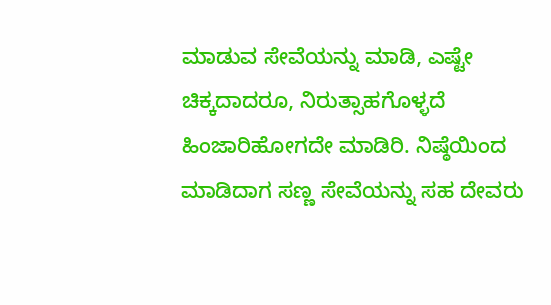ಮಾಡುವ ಸೇವೆಯನ್ನು ಮಾಡಿ, ಎಷ್ಟೇ ಚಿಕ್ಕದಾದರೂ, ನಿರುತ್ಸಾಹಗೊಳ್ಳದೆ ಹಿಂಜಾರಿಹೋಗದೇ ಮಾಡಿರಿ. ನಿಷ್ಠೆಯಿಂದ ಮಾಡಿದಾಗ ಸಣ್ಣ ಸೇವೆಯನ್ನು ಸಹ ದೇವರು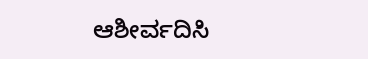ಆಶೀರ್ವದಿಸಿ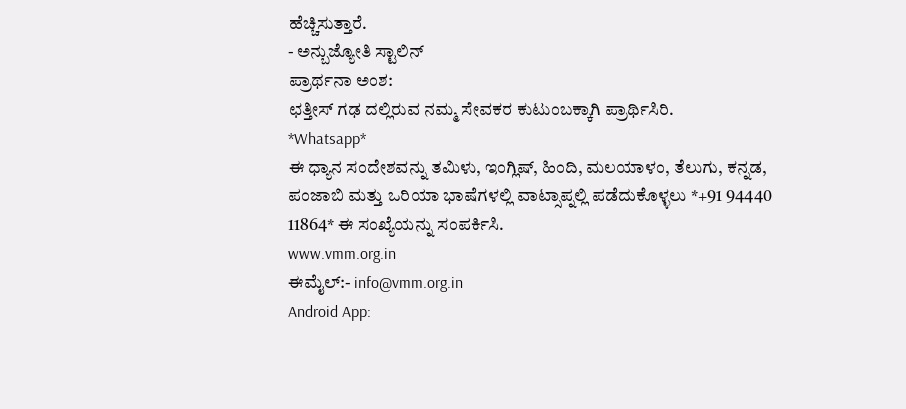ಹೆಚ್ಚಿಸುತ್ತಾರೆ.
- ಅನ್ಬುಜ್ಯೋತಿ ಸ್ಟಾಲಿನ್
ಪ್ರಾರ್ಥನಾ ಅಂಶ:
ಛತ್ತೀಸ್ ಗಢ ದಲ್ಲಿರುವ ನಮ್ಮ ಸೇವಕರ ಕುಟುಂಬಕ್ಕಾಗಿ ಪ್ರಾರ್ಥಿಸಿರಿ.
*Whatsapp*
ಈ ಧ್ಯಾನ ಸಂದೇಶವನ್ನು ತಮಿಳು, ಇಂಗ್ಲಿಷ್, ಹಿಂದಿ, ಮಲಯಾಳಂ, ತೆಲುಗು, ಕನ್ನಡ, ಪಂಜಾಬಿ ಮತ್ತು ಒರಿಯಾ ಭಾಷೆಗಳಲ್ಲಿ ವಾಟ್ಸಾಪ್ನಲ್ಲಿ ಪಡೆದುಕೊಳ್ಳಲು *+91 94440 11864* ಈ ಸಂಖ್ಯೆಯನ್ನು ಸಂಪರ್ಕಿಸಿ.
www.vmm.org.in
ಈಮೈಲ್:- info@vmm.org.in
Android App: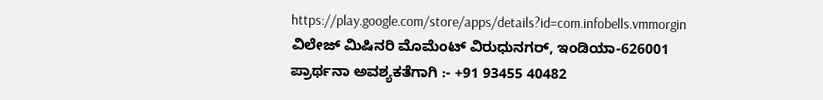https://play.google.com/store/apps/details?id=com.infobells.vmmorgin
ವಿಲೇಜ್ ಮಿಷಿನರಿ ಮೊಮೆಂಟ್ ವಿರುಧುನಗರ್, ಇಂಡಿಯಾ-626001
ಪ್ರಾರ್ಥನಾ ಅವಶ್ಯಕತೆಗಾಗಿ :- +91 93455 40482